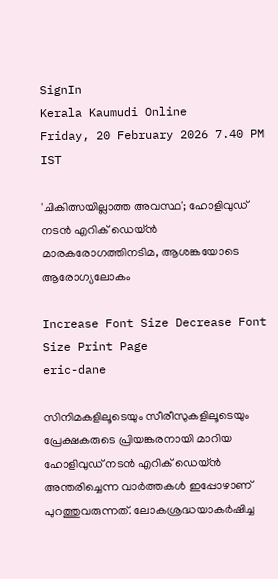SignIn
Kerala Kaumudi Online
Friday, 20 February 2026 7.40 PM IST

'ചികിത്സയില്ലാത്ത അവസ്ഥ'; ഹോളിവുഡ് നടൻ എറിക് ‌ഡെയ്‌ൻ മാരകരോഗത്തിനടിമ, ആശങ്കയോടെ ആരോഗ്യലോകം

Increase Font Size Decrease Font Size Print Page
eric-dane

സിനിമകളിലൂടെയും സീരീസുകളിലൂടെയും പ്രേക്ഷകരുടെ പ്രിയങ്കരനായി മാറിയ ഹോളിവുഡ് നടൻ എറിക് ഡെയ്ൻ അന്തരിച്ചെന്ന വാർത്തകൾ ഇപ്പോഴാണ് പുറത്തുവരുന്നത്. ലോകശ്രദ്ധയാകർഷിച്ച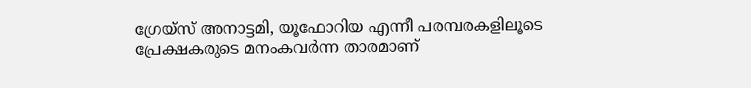ഗ്രേയ്സ് അനാട്ടമി, യൂഫോറിയ എന്നീ പരമ്പരകളിലൂടെ പ്രേക്ഷകരുടെ മനംകവർന്ന താരമാണ്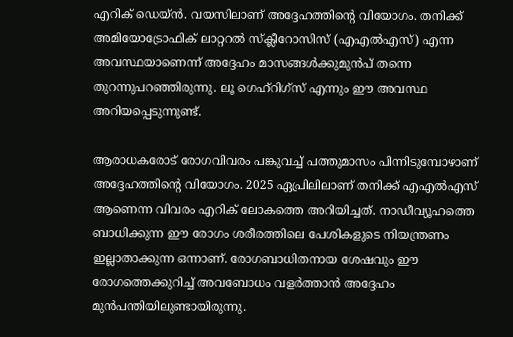എറിക് ഡെയ്ൻ. വയസിലാണ് അദ്ദേഹത്തിന്റെ വിയോഗം. തനിക്ക് അമിയോട്രോഫിക് ലാറ്ററൽ സ്‌ക്ലീറോസിസ് (എഎൽഎസ്) എന്ന അവസ്ഥയാണെന്ന് അദ്ദേഹം മാസങ്ങൾക്കുമുൻപ് തന്നെ തുറന്നുപറഞ്ഞിരുന്നു. ലൂ ഗെഹ്റിഗ്സ് എന്നും ഈ അവസ്ഥ അറിയപ്പെടുന്നുണ്ട്.

ആരാധകരോട് രോഗവിവരം പങ്കുവച്ച് പത്തുമാസം പിന്നിടുമ്പോഴാണ് അദ്ദേഹത്തിന്റെ വിയോഗം. 2025 ഏപ്രിലിലാണ് തനിക്ക് എഎൽഎസ് ആണെന്ന വിവരം എറിക് ലോകത്തെ അറിയിച്ചത്. നാഡീവ്യൂഹത്തെ ബാധിക്കുന്ന ഈ രോഗം ശരീരത്തിലെ പേശികളുടെ നിയന്ത്രണം ഇല്ലാതാക്കുന്ന ഒന്നാണ്. രോഗബാധിതനായ ശേഷവും ഈ രോഗത്തെക്കുറിച്ച് അവബോധം വളർത്താൻ അദ്ദേഹം മുൻപന്തിയിലുണ്ടായിരുന്നു.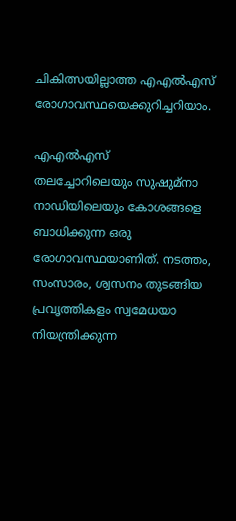ചികിത്സയില്ലാത്ത എഎൽഎസ് രോഗാവസ്ഥയെക്കുറിച്ചറിയാം.

എഎൽഎസ്
തലച്ചോറിലെയും സുഷുമ്നാ നാഡിയിലെയും കോശങ്ങളെ ബാധിക്കുന്ന ഒരു രോഗാവസ്ഥയാണിത്. നടത്തം, സംസാരം, ശ്വസനം തുടങ്ങിയ പ്രവൃത്തികളം സ്വമേധയാ നിയന്ത്രിക്കുന്ന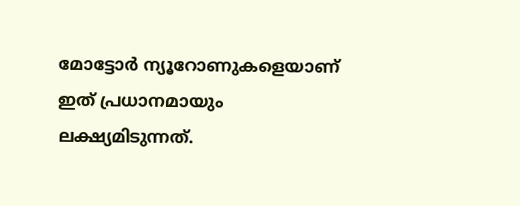മോട്ടോർ ന്യൂറോണുകളെയാണ് ഇത് പ്രധാനമായും ലക്ഷ്യമിടുന്നത്.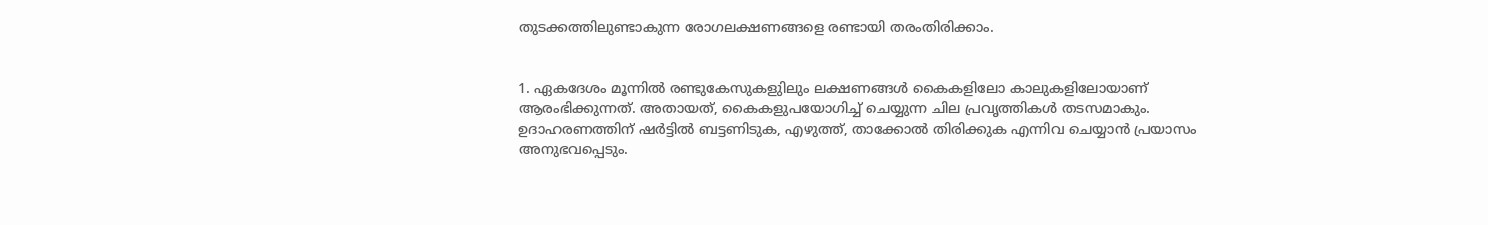തുടക്കത്തിലുണ്ടാകുന്ന രോഗലക്ഷണങ്ങളെ രണ്ടായി തരംതിരിക്കാം.


1. ഏകദേശം മൂന്നിൽ രണ്ടുകേസുകളുിലും ലക്ഷണങ്ങൾ കൈകളിലോ കാലുകളിലോയാണ് ആരംഭിക്കുന്നത്. അതായത്, കൈകളുപയോഗിച്ച് ചെയ്യുന്ന ചില പ്രവൃത്തികൾ തടസമാകും. ഉദാഹരണത്തിന് ഷർട്ടിൽ ബട്ടണിടുക, എഴുത്ത്, താക്കോൽ തിരിക്കുക എന്നിവ ചെയ്യാൻ പ്രയാസം അനുഭവപ്പെടും.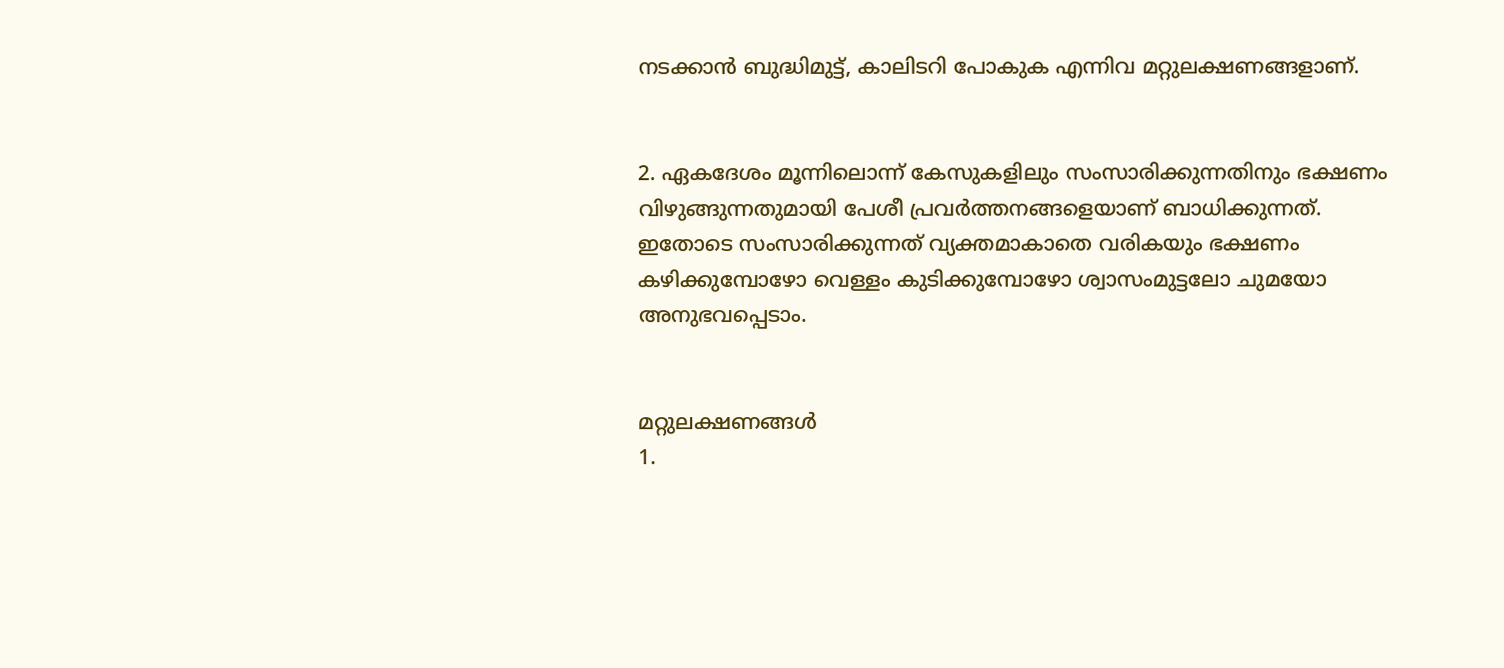നടക്കാൻ ബുദ്ധിമുട്ട്, കാലിടറി പോകുക എന്നിവ മറ്റുലക്ഷണങ്ങളാണ്.


2. ഏകദേശം മൂന്നിലൊന്ന് കേസുകളിലും സംസാരിക്കുന്നതിനും ഭക്ഷണം വിഴുങ്ങുന്നതുമായി പേശീ പ്രവർത്തനങ്ങളെയാണ് ബാധിക്കുന്നത്. ഇതോടെ സംസാരിക്കുന്നത് വ്യക്തമാകാതെ വരികയും ഭക്ഷണം കഴിക്കുമ്പോഴോ വെള്ളം കുടിക്കുമ്പോഴോ ശ്വാസംമുട്ടലോ ചുമയോ അനുഭവപ്പെടാം.


മറ്റുലക്ഷണങ്ങൾ
1.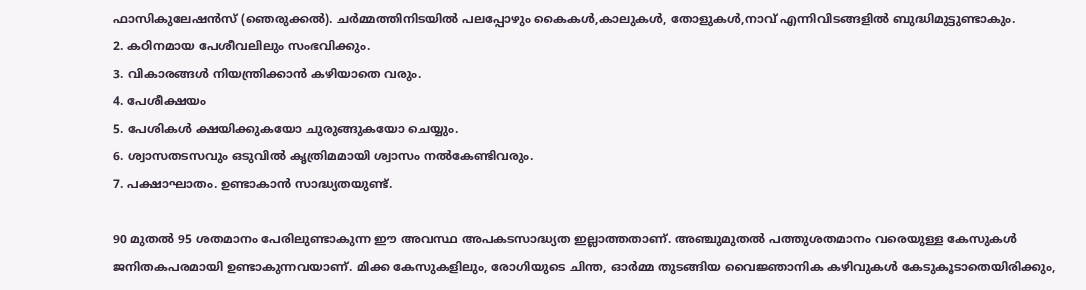ഫാസികുലേഷൻസ് (ഞെരുക്കൽ). ചർമ്മത്തിനിടയിൽ പലപ്പോഴും കൈകൾ,കാലുകൾ, തോളുകൾ,നാവ് എന്നിവിടങ്ങളിൽ ബുദ്ധിമുട്ടുണ്ടാകും.
2. കഠിനമായ പേശീവലിലും സംഭവിക്കും.
3. വികാരങ്ങൾ നിയന്ത്രിക്കാൻ കഴിയാതെ വരും.
4. പേശീക്ഷയം
5. പേശികൾ ക്ഷയിക്കുകയോ ചുരുങ്ങുകയോ ചെയ്യും.
6. ശ്വാസതടസവും ഒടുവിൽ കൃത്രിമമായി ശ്വാസം നൽകേണ്ടിവരും.
7. പക്ഷാഘാതം. ഉണ്ടാകാൻ സാദ്ധ്യതയുണ്ട്.

90 മുതൽ 95 ശതമാനം പേരിലുണ്ടാകുന്ന ഈ അവസ്ഥ അപകടസാദ്ധ്യത ഇല്ലാത്തതാണ്. അഞ്ചുമുതൽ പത്തുശതമാനം വരെയുള്ള കേസുകൾ ജനിതകപരമായി ഉണ്ടാകുന്നവയാണ്. മിക്ക കേസുകളിലും, രോഗിയുടെ ചിന്ത, ഓർമ്മ തുടങ്ങിയ വൈജ്ഞാനിക കഴിവുകൾ കേടുകൂടാതെയിരിക്കും,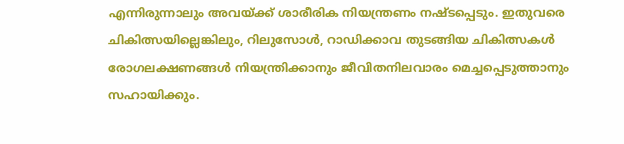എന്നിരുന്നാലും അവയ്ക്ക് ശാരീരിക നിയന്ത്രണം നഷ്ടപ്പെടും. ഇതുവരെ ചികിത്സയില്ലെങ്കിലും, റിലുസോൾ, റാഡിക്കാവ തുടങ്ങിയ ചികിത്സകൾ രോഗലക്ഷണങ്ങൾ നിയന്ത്രിക്കാനും ജീവിതനിലവാരം മെച്ചപ്പെടുത്താനും സഹായിക്കും.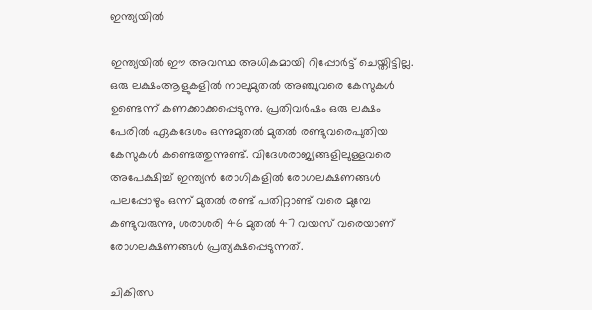ഇന്ത്യയിൽ

ഇന്ത്യയിൽ ഈ അവസ്ഥ അധികമായി റിപ്പോർട്ട് ചെയ്തിട്ടില്ല. ഒരു ലക്ഷംആളുകളിൽ നാലുമുതൽ അഞ്ചുവരെ കേസുകൾ ഉണ്ടെന്ന് കണക്കാക്കപ്പെടുന്നു. പ്രതിവർഷം ഒരു ലക്ഷം പേരിൽ ഏകദേശം ഒന്നുമുതൽ മുതൽ രണ്ടുവരെപുതിയ കേസുകൾ കണ്ടെത്തുന്നുണ്ട്. വിദേശരാജ്യങ്ങളിലുള്ളവരെ അപേക്ഷിച്ച് ഇന്ത്യൻ രോഗികളിൽ രോഗലക്ഷണങ്ങൾ പലപ്പോഴും ഒന്ന് മുതൽ രണ്ട് പതിറ്റാണ്ട് വരെ മുമ്പേ കണ്ടുവരുന്നു, ശരാശരി 46 മുതൽ 47 വയസ് വരെയാണ് രോഗലക്ഷണങ്ങൾ പ്രത്യക്ഷപ്പെടുന്നത്.

ചികിത്സ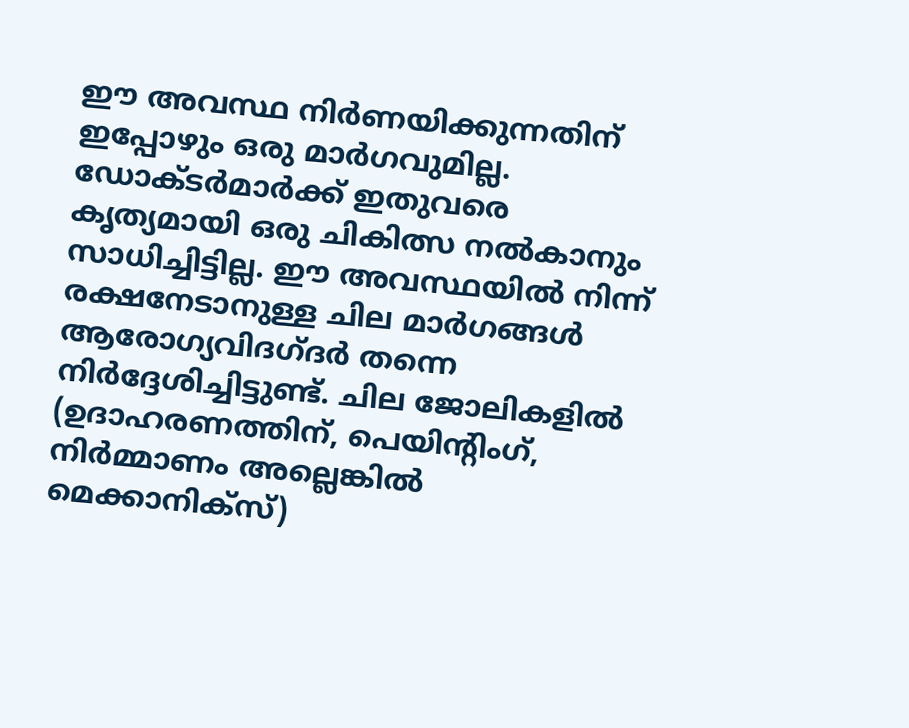ഈ അവസ്ഥ നിർണയിക്കുന്നതിന് ഇപ്പോഴും ഒരു മാർഗവുമില്ല. ഡോക്ടർമാർക്ക് ഇതുവരെ കൃത്യമായി ഒരു ചികിത്സ നൽകാനും സാധിച്ചിട്ടില്ല. ഈ അവസ്ഥയിൽ നിന്ന് രക്ഷനേടാനുള്ള ചില മാർഗങ്ങൾ ആരോഗ്യവിദഗ്ദർ തന്നെ നിർദ്ദേശിച്ചിട്ടുണ്ട്. ചില ജോലികളിൽ (ഉദാഹരണത്തിന്, പെയിന്റിംഗ്, നിർമ്മാണം അല്ലെങ്കിൽ മെക്കാനിക്സ്)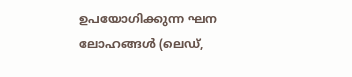ഉപയോഗിക്കുന്ന ഘന ലോഹങ്ങൾ (ലെഡ്,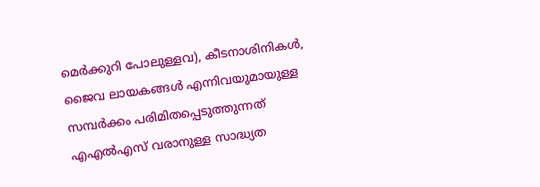മെർക്കുറി പോലുള്ളവ), കീടനാശിനികൾ, ജൈവ ലായകങ്ങൾ എന്നിവയുമായുള്ള സമ്പർക്കം പരിമിതപ്പെടുത്തുന്നത് എഎൽഎസ് വരാനുള്ള സാദ്ധ്യത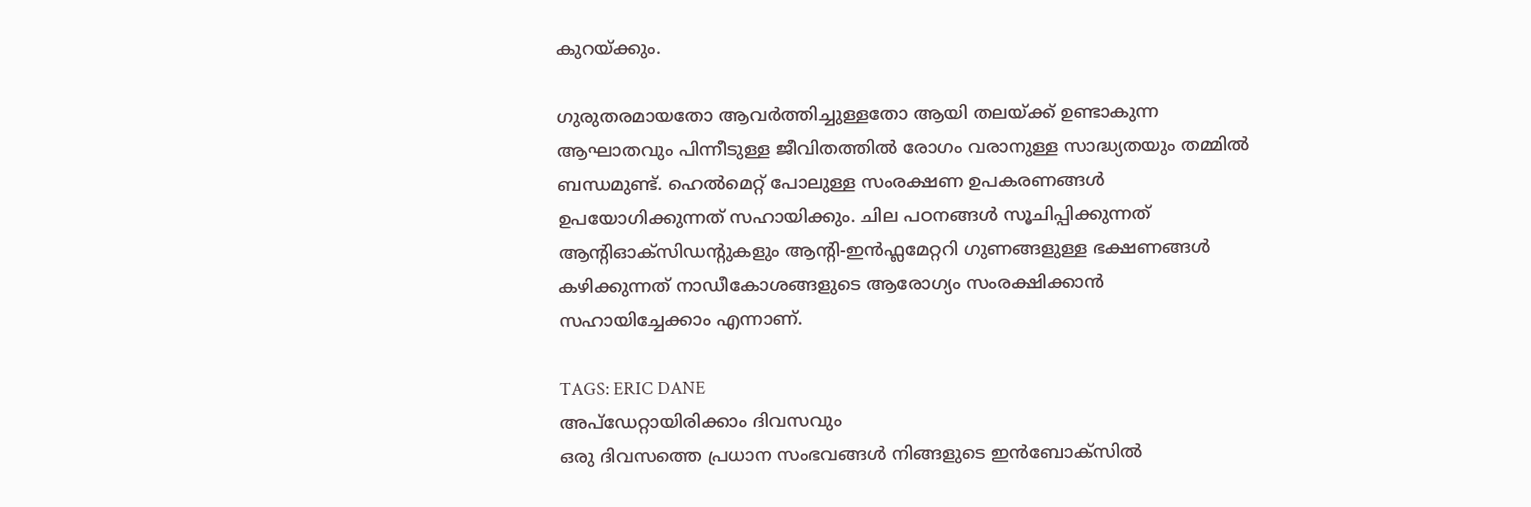കുറയ്ക്കും.

ഗുരുതരമായതോ ആവർത്തിച്ചുള്ളതോ ആയി തലയ്ക്ക് ഉണ്ടാകുന്ന ആഘാതവും പിന്നീടുള്ള ജീവിതത്തിൽ രോഗം വരാനുള്ള സാദ്ധ്യതയും തമ്മിൽ ബന്ധമുണ്ട്. ഹെൽമെറ്റ് പോലുള്ള സംരക്ഷണ ഉപകരണങ്ങൾ ഉപയോഗിക്കുന്നത് സഹായിക്കും. ചില പഠനങ്ങൾ സൂചിപ്പിക്കുന്നത് ആന്റിഓക്‌സിഡന്റുകളും ആന്റി-ഇൻഫ്ലമേറ്ററി ഗുണങ്ങളുള്ള ഭക്ഷണങ്ങൾ കഴിക്കുന്നത് നാഡീകോശങ്ങളുടെ ആരോഗ്യം സംരക്ഷിക്കാൻ സഹായിച്ചേക്കാം എന്നാണ്.

TAGS: ERIC DANE
അപ്ഡേറ്റായിരിക്കാം ദിവസവും
ഒരു ദിവസത്തെ പ്രധാന സംഭവങ്ങൾ നിങ്ങളുടെ ഇൻബോക്സിൽ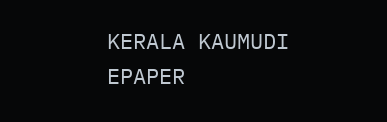KERALA KAUMUDI EPAPER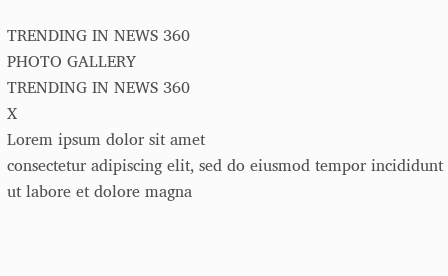TRENDING IN NEWS 360
PHOTO GALLERY
TRENDING IN NEWS 360
X
Lorem ipsum dolor sit amet
consectetur adipiscing elit, sed do eiusmod tempor incididunt ut labore et dolore magna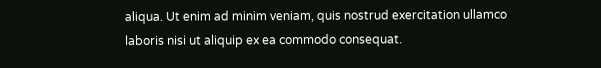aliqua. Ut enim ad minim veniam, quis nostrud exercitation ullamco laboris nisi ut aliquip ex ea commodo consequat.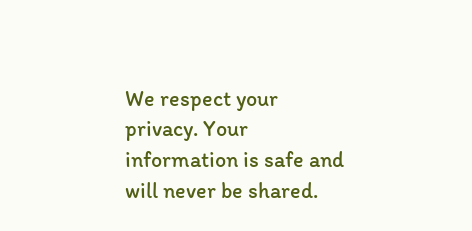We respect your privacy. Your information is safe and will never be shared.